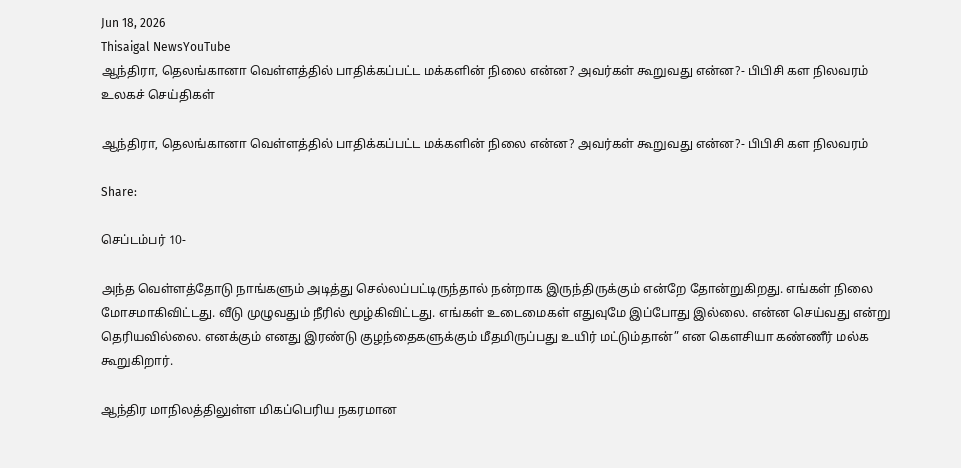Jun 18, 2026
Thisaigal NewsYouTube
ஆந்திரா, தெலங்கானா வெள்ளத்தில் பாதிக்கப்பட்ட மக்களின் நிலை என்ன? அவர்கள் கூறுவது என்ன?- பிபிசி கள நிலவரம்
உலகச் செய்திகள்

ஆந்திரா, தெலங்கானா வெள்ளத்தில் பாதிக்கப்பட்ட மக்களின் நிலை என்ன? அவர்கள் கூறுவது என்ன?- பிபிசி கள நிலவரம்

Share:

செப்டம்பர் 10-

அந்த வெள்ளத்தோடு நாங்களும் அடித்து செல்லப்பட்டிருந்தால் நன்றாக இருந்திருக்கும் என்றே தோன்றுகிறது. எங்கள் நிலை மோசமாகிவிட்டது. வீடு முழுவதும் நீரில் மூழ்கிவிட்டது. எங்கள் உடைமைகள் எதுவுமே இப்போது இல்லை. என்ன செய்வது என்று தெரியவில்லை. எனக்கும் எனது இரண்டு குழந்தைகளுக்கும் மீதமிருப்பது உயிர் மட்டும்தான்” என கௌசியா கண்ணீர் மல்க கூறுகிறார்.

ஆந்திர மாநிலத்திலுள்ள மிகப்பெரிய நகரமான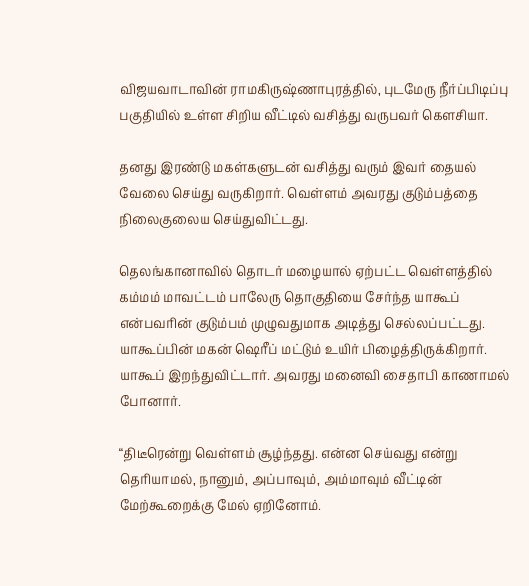விஜயவாடாவின் ராமகிருஷ்ணாபுரத்தில், புடமேரு நீர்ப்பிடிப்பு பகுதியில் உள்ள சிறிய வீட்டில் வசித்து வருபவர் கௌசியா.

தனது இரண்டு மகள்களுடன் வசித்து வரும் இவர் தையல் வேலை செய்து வருகிறார். வெள்ளம் அவரது குடும்பத்தை நிலைகுலைய செய்துவிட்டது.

தெலங்கானாவில் தொடர் மழையால் ஏற்பட்ட வெள்ளத்தில் கம்மம் மாவட்டம் பாலேரு தொகுதியை சேர்ந்த யாகூப் என்பவரின் குடும்பம் முழுவதுமாக அடித்து செல்லப்பட்டது. யாகூப்பின் மகன் ஷெரீப் மட்டும் உயிர் பிழைத்திருக்கிறார். யாகூப் இறந்துவிட்டார். அவரது மனைவி சைதாபி காணாமல் போனார்.

“திடீரென்று வெள்ளம் சூழ்ந்தது. என்ன செய்வது என்று தெரியாமல், நானும், அப்பாவும், அம்மாவும் வீட்டின் மேற்கூறைக்கு மேல் ஏறினோம்.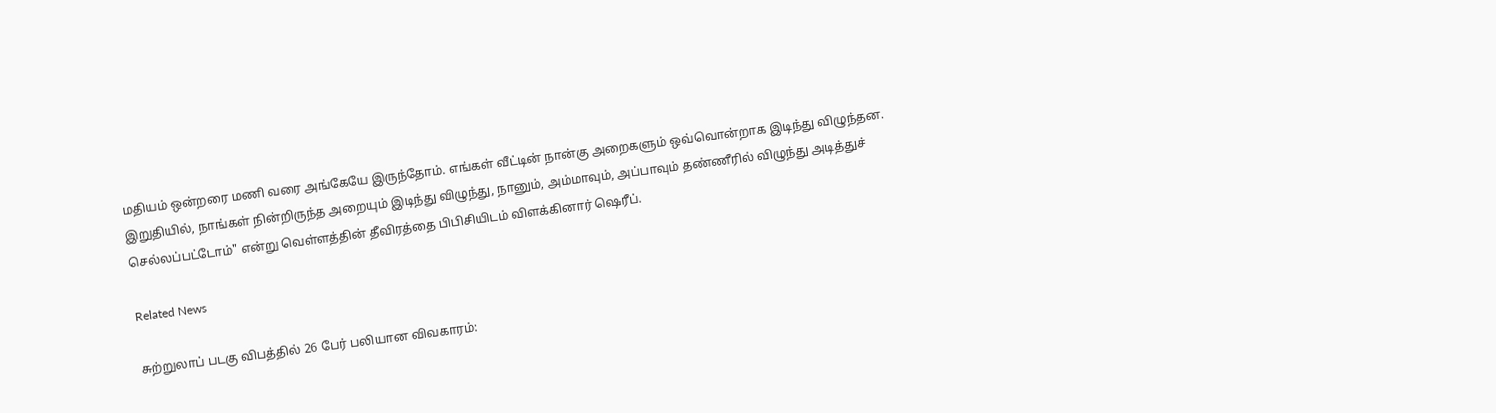மதியம் ஒன்றரை மணி வரை அங்கேயே இருந்தோம். எங்கள் வீட்டின் நான்கு அறைகளும் ஒவ்வொன்றாக இடிந்து விழுந்தன. இறுதியில், நாங்கள் நின்றிருந்த அறையும் இடிந்து விழுந்து, நானும், அம்மாவும், அப்பாவும் தண்ணீரில் விழுந்து அடித்துச் செல்லப்பட்டோம்" என்று வெள்ளத்தின் தீவிரத்தை பிபிசியிடம் விளக்கினார் ஷெரீப்.

Related News

சுற்றுலாப் படகு விபத்தில் 26 பேர் பலியான விவகாரம்: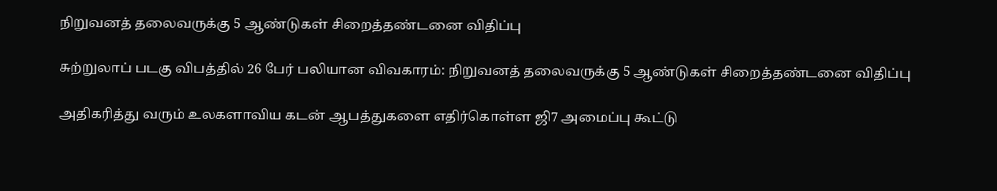நிறுவனத் தலைவருக்கு 5 ஆண்டுகள் சிறைத்தண்டனை விதிப்பு

சுற்றுலாப் படகு விபத்தில் 26 பேர் பலியான விவகாரம்: நிறுவனத் தலைவருக்கு 5 ஆண்டுகள் சிறைத்தண்டனை விதிப்பு

அதிகரித்து வரும் உலகளாவிய கடன் ஆபத்துகளை எதிர்கொள்ள ஜி7 அமைப்பு கூட்டு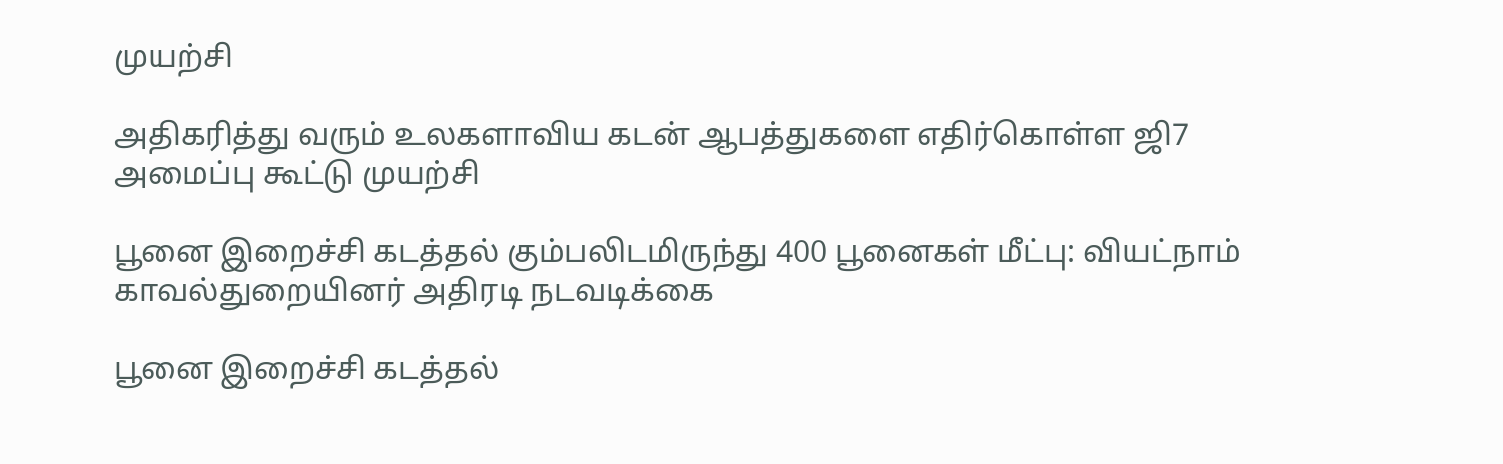முயற்சி

அதிகரித்து வரும் உலகளாவிய கடன் ஆபத்துகளை எதிர்கொள்ள ஜி7 அமைப்பு கூட்டு முயற்சி

பூனை இறைச்சி கடத்தல் கும்பலிடமிருந்து 400 பூனைகள் மீட்பு: வியட்நாம் காவல்துறையினர் அதிரடி நடவடிக்கை

பூனை இறைச்சி கடத்தல்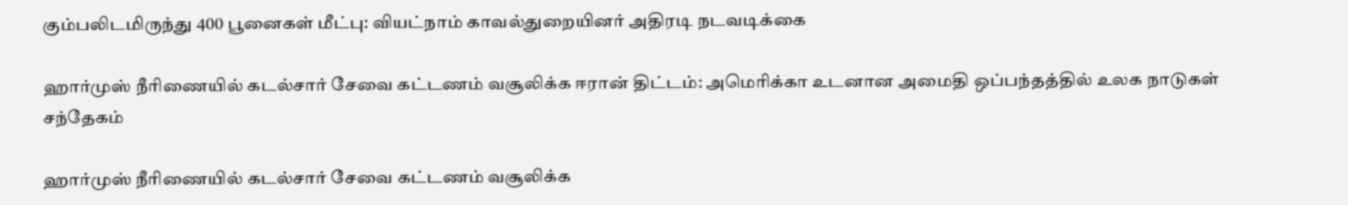கும்பலிடமிருந்து 400 பூனைகள் மீட்பு: வியட்நாம் காவல்துறையினர் அதிரடி நடவடிக்கை

ஹார்முஸ் நீரிணையில் கடல்சார் சேவை கட்டணம் வசூலிக்க ஈரான் திட்டம்: அமெரிக்கா உடனான அமைதி ஒப்பந்தத்தில் உலக நாடுகள் சந்தேகம்

ஹார்முஸ் நீரிணையில் கடல்சார் சேவை கட்டணம் வசூலிக்க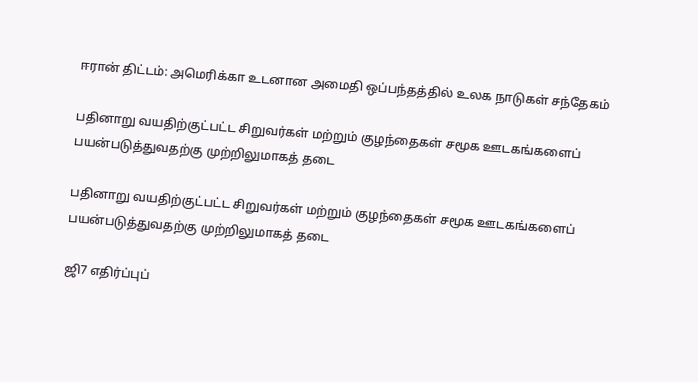ஈரான் திட்டம்: அமெரிக்கா உடனான அமைதி ஒப்பந்தத்தில் உலக நாடுகள் சந்தேகம்

பதினாறு வயதிற்குட்பட்ட சிறுவர்கள் மற்றும் குழந்தைகள் சமூக ஊடகங்களைப் பயன்படுத்துவதற்கு முற்றிலுமாகத் தடை

பதினாறு வயதிற்குட்பட்ட சிறுவர்கள் மற்றும் குழந்தைகள் சமூக ஊடகங்களைப் பயன்படுத்துவதற்கு முற்றிலுமாகத் தடை

ஜி7 எதிர்ப்புப்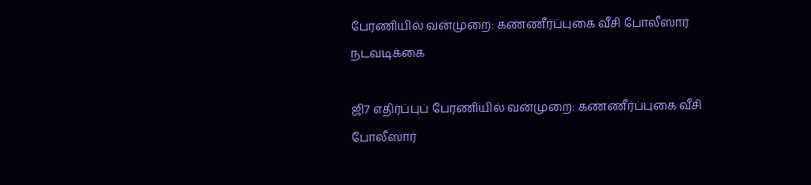பேரணியில் வன்முறை: கண்ணீர்ப்புகை வீசி போலீஸார் நடவடிக்கை

ஜி7 எதிர்ப்புப் பேரணியில் வன்முறை: கண்ணீர்ப்புகை வீசி போலீஸார்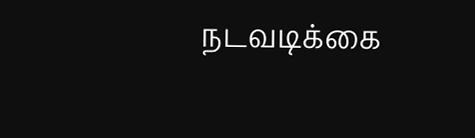நடவடிக்கை